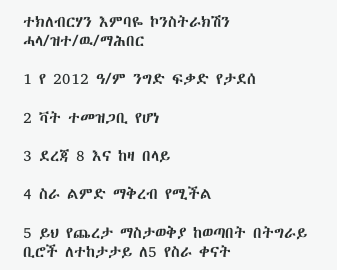ተክለብርሃን እምባዬ ኮንስትራክሽን ሓላ/ዝተ/ዉ/ማሕበር

1 የ 2012 ዓ/ም ንግድ ፍቃድ የታደሰ

2 ቫት ተመዝጋቢ የሆነ

3 ደረጃ 8 እና ከዛ በላይ

4 ስራ ልምድ ማቅረብ የሚችል

5 ይህ የጨረታ ማስታወቅያ ከወጣበት በትግራይ ቢሮች ለተከታታይ ለ5 የስራ ቀናት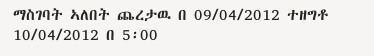ማስገባት ኣለበት ጨረታዉ በ 09/04/2012 ተዘግቶ 10/04/2012 በ 5፡00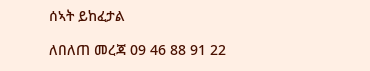ሰኣት ይከፈታል

ለበለጠ መረጃ 09 46 88 91 22